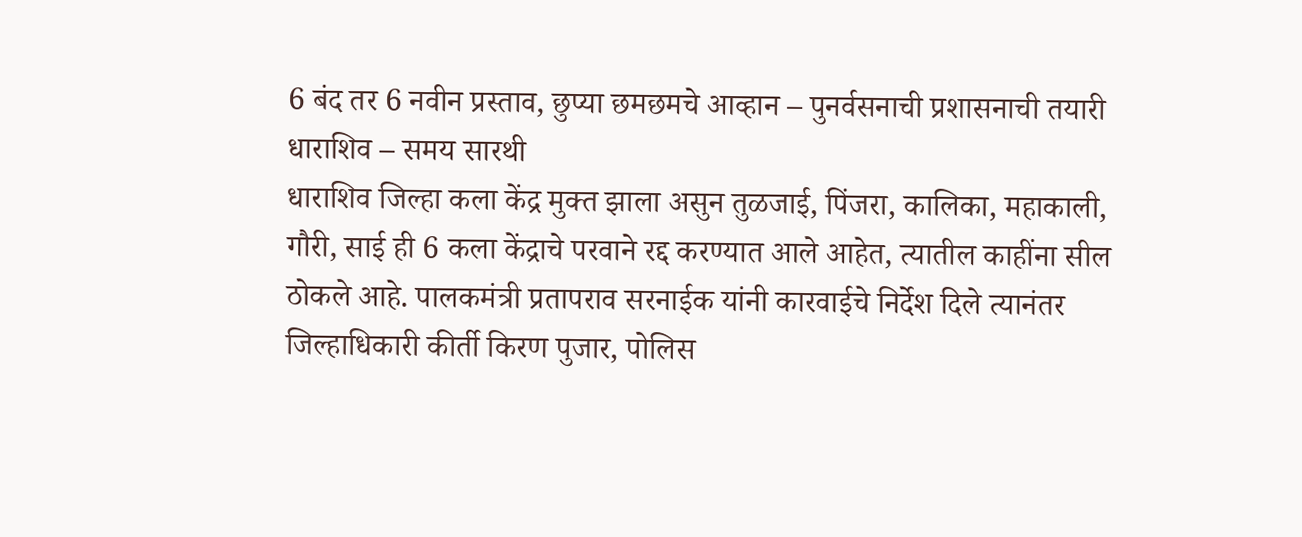6 बंद तर 6 नवीन प्रस्ताव, छुप्या छमछमचे आव्हान – पुनर्वसनाची प्रशासनाची तयारी
धाराशिव – समय सारथी
धाराशिव जिल्हा कला केंद्र मुक्त झाला असुन तुळजाई, पिंजरा, कालिका, महाकाली, गौरी, साई ही 6 कला केंद्राचे परवाने रद्द करण्यात आले आहेत, त्यातील काहींना सील ठोकले आहे. पालकमंत्री प्रतापराव सरनाईक यांनी कारवाईचे निर्देश दिले त्यानंतर जिल्हाधिकारी कीर्ती किरण पुजार, पोलिस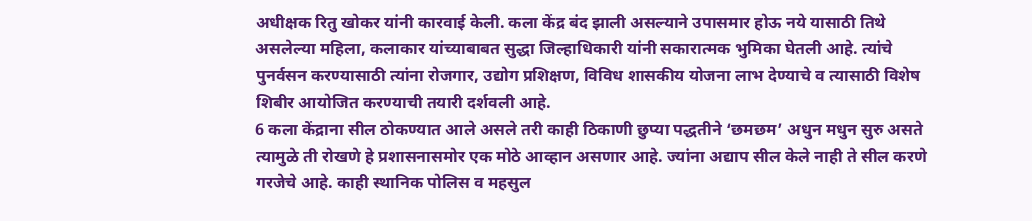अधीक्षक रितु खोकर यांनी कारवाई केली. कला केंद्र बंद झाली असल्याने उपासमार होऊ नये यासाठी तिथे असलेल्या महिला, कलाकार यांच्याबाबत सुद्धा जिल्हाधिकारी यांनी सकारात्मक भुमिका घेतली आहे. त्यांचे पुनर्वसन करण्यासाठी त्यांना रोजगार, उद्योग प्रशिक्षण, विविध शासकीय योजना लाभ देण्याचे व त्यासाठी विशेष शिबीर आयोजित करण्याची तयारी दर्शवली आहे.
6 कला केंद्राना सील ठोकण्यात आले असले तरी काही ठिकाणी छुप्या पद्धतीने ‘छमछम’ अधुन मधुन सुरु असते त्यामुळे ती रोखणे हे प्रशासनासमोर एक मोठे आव्हान असणार आहे. ज्यांना अद्याप सील केले नाही ते सील करणे गरजेचे आहे. काही स्थानिक पोलिस व महसुल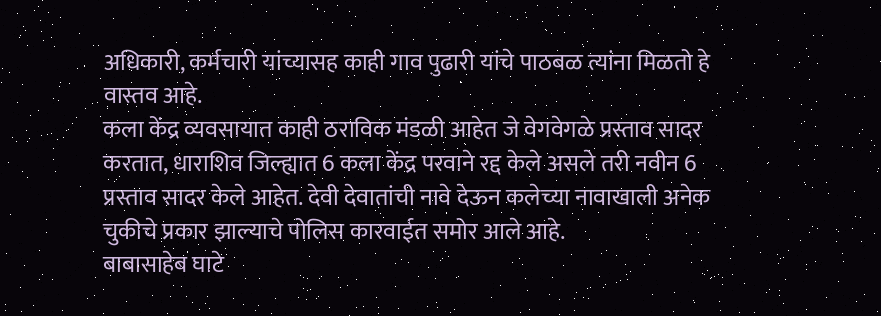अधिकारी, कर्मचारी यांच्यासह काही गाव पुढारी यांचे पाठबळ त्यांना मिळतो हे वास्तव आहे.
कला केंद्र व्यवसायात काही ठराविक मंडळी आहेत जे वेगवेगळे प्रस्ताव सादर करतात, धाराशिव जिल्ह्यात 6 कला केंद्र परवाने रद्द केले असले तरी नवीन 6 प्रस्ताव सादर केले आहेत. देवी देवातांची नावे देऊन कलेच्या नावाखाली अनेक चुकीचे प्रकार झाल्याचे पोलिस कारवाईत समोर आले आहे.
बाबासाहेब घाटे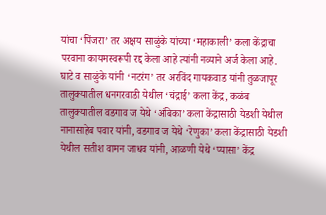यांचा ‘पिंजरा’ तर अक्षय साळुंके यांच्या ‘महाकाली’ कला केंद्राचा परवाना कायमस्वरूपी रद्द केला आहे त्यांनी नव्याने अर्ज केला आहे. घाटे व साळुंके यांनी ‘नटरंग’ तर अरविंद गायकवाड यांनी तुळजापूर तालुक्यातील धनगरवाडी येथील ‘चंद्राई’ कला केंद्र, कळंब तालुक्यातील वडगाव ज येथे ‘अंबिका’ कला केंद्रासाठी येडशी येथील नानासाहेब पवार यांनी, वडगाव ज येथे ‘रेणुका’ कला केंद्रासाठी येडशी येथील सतीश वामन जाधव यांनी, आळणी येथे ‘प्यासा’ केंद्र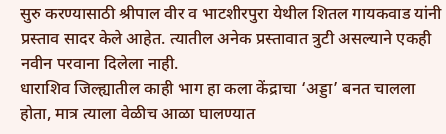सुरु करण्यासाठी श्रीपाल वीर व भाटशीरपुरा येथील शितल गायकवाड यांनी प्रस्ताव सादर केले आहेत. त्यातील अनेक प्रस्तावात त्रुटी असल्याने एकही नवीन परवाना दिलेला नाही.
धाराशिव जिल्ह्यातील काही भाग हा कला केंद्राचा ‘अड्डा’ बनत चालला होता, मात्र त्याला वेळीच आळा घालण्यात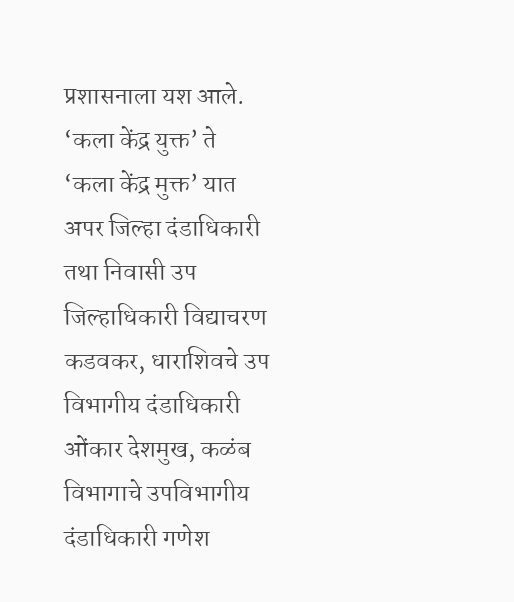प्रशासनाला यश आले. ‘कला केंद्र युक्त’ ते ‘कला केंद्र मुक्त’ यात अपर जिल्हा दंडाधिकारी तथा निवासी उप जिल्हाधिकारी विद्याचरण कडवकर, धाराशिवचे उप विभागीय दंडाधिकारी ओंकार देशमुख, कळंब विभागाचे उपविभागीय दंडाधिकारी गणेश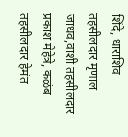शिंदे, धाराशिव तहसीलदार मृणाल जाधव,वाशी तहसीलदार प्रकाश मेहेत्रे, कळंब तहसीलदार हेमंत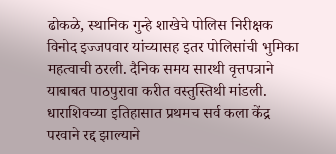ढोकळे, स्थानिक गुन्हे शाखेचे पोलिस निरीक्षक विनोद इज्जपवार यांच्यासह इतर पोलिसांची भुमिका महत्वाची ठरली. दैनिक समय सारथी वृत्तपत्राने याबाबत पाठपुरावा करीत वस्तुस्तिथी मांडली. धाराशिवच्या इतिहासात प्रथमच सर्व कला केंद्र परवाने रद्द झाल्याने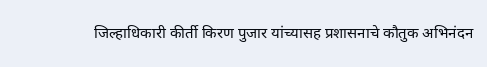जिल्हाधिकारी कीर्ती किरण पुजार यांच्यासह प्रशासनाचे कौतुक अभिनंदन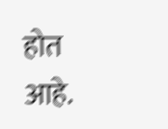होत आहे.